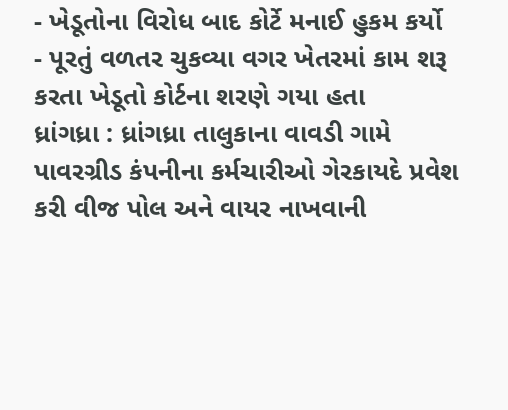- ખેડૂતોના વિરોધ બાદ કોર્ટે મનાઈ હુકમ કર્યો
- પૂરતું વળતર ચુકવ્યા વગર ખેતરમાં કામ શરૂ કરતા ખેડૂતો કોર્ટના શરણે ગયા હતા
ધ્રાંગધ્રા : ધ્રાંગધ્રા તાલુકાના વાવડી ગામે પાવરગ્રીડ કંપનીના કર્મચારીઓ ગેરકાયદે પ્રવેશ કરી વીજ પોલ અને વાયર નાખવાની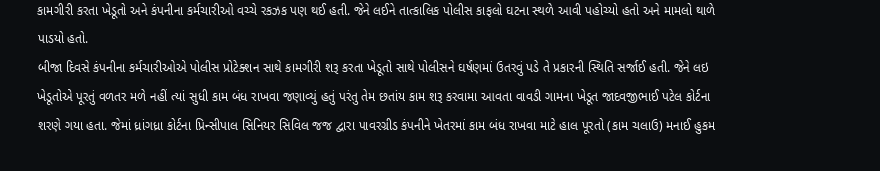કામગીરી કરતા ખેડૂતો અને કંપનીના કર્મચારીઓ વચ્ચે રકઝક પણ થઈ હતી. જેને લઈને તાત્કાલિક પોલીસ કાફલો ઘટના સ્થળે આવી પહોચ્યો હતો અને મામલો થાળે પાડયો હતો.
બીજા દિવસે કંપનીના કર્મચારીઓએ પોલીસ પ્રોટેક્શન સાથે કામગીરી શરૂ કરતા ખેડૂતો સાથે પોલીસને ઘર્ષણમાં ઉતરવું પડે તે પ્રકારની સ્થિતિ સર્જાઈ હતી. જેને લઇ ખેડૂતોએ પૂરતું વળતર મળે નહીં ત્યાં સુધી કામ બંધ રાખવા જણાવ્યું હતું પરંતુ તેમ છતાંય કામ શરૂ કરવામા આવતા વાવડી ગામના ખેડૂત જાદવજીભાઈ પટેલ કોર્ટના શરણે ગયા હતા. જેમાં ધ્રાંગધ્રા કોર્ટના પ્રિન્સીપાલ સિનિયર સિવિલ જજ દ્વારા પાવરગ્રીડ કંપનીને ખેતરમાં કામ બંધ રાખવા માટે હાલ પૂરતો (કામ ચલાઉ) મનાઈ હુકમ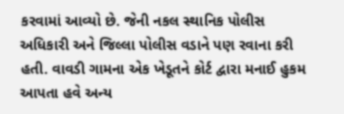કરવામાં આવ્યો છે. જેની નકલ સ્થાનિક પોલીસ અધિકારી અને જિલ્લા પોલીસ વડાને પણ રવાના કરી હતી. વાવડી ગામના એક ખેડૂતને કોર્ટ દ્વારા મનાઈ હુકમ આપતા હવે અન્ય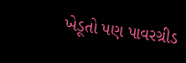ખેડૂતો પણ પાવરગ્રીડ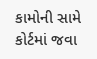કામોની સામે કોર્ટમાં જવા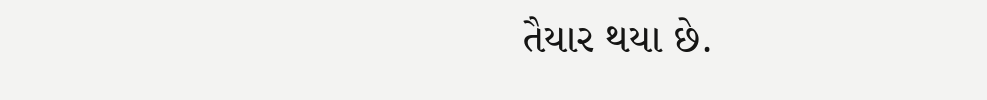તૈયાર થયા છે.